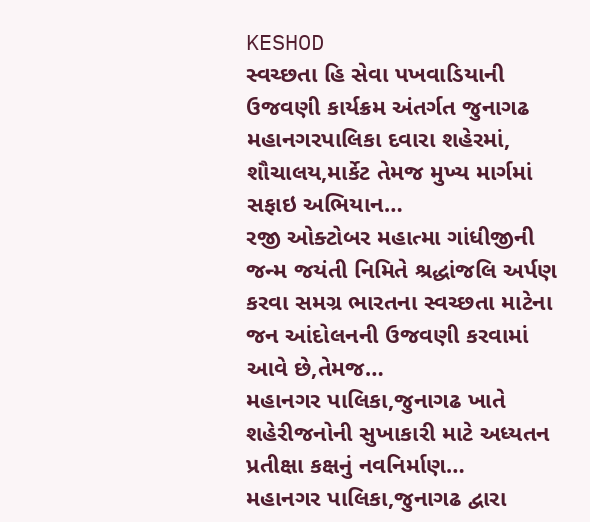KESHOD
સ્વચ્છતા હિ સેવા પખવાડિયાની ઉજવણી કાર્યક્રમ અંતર્ગત જુનાગઢ મહાનગરપાલિકા દવારા શહેરમાં, શૌચાલય,માર્કેટ તેમજ મુખ્ય માર્ગમાં સફાઇ અભિયાન…
રજી ઓક્ટોબર મહાત્મા ગાંધીજીની જન્મ જયંતી નિમિતે શ્રદ્ધાંજલિ અર્પણ કરવા સમગ્ર ભારતના સ્વચ્છતા માટેના જન આંદોલનની ઉજવણી કરવામાં આવે છે,તેમજ…
મહાનગર પાલિકા,જુનાગઢ ખાતે શહેરીજનોની સુખાકારી માટે અધ્યતન પ્રતીક્ષા કક્ષનું નવનિર્માણ…
મહાનગર પાલિકા,જુનાગઢ દ્વારા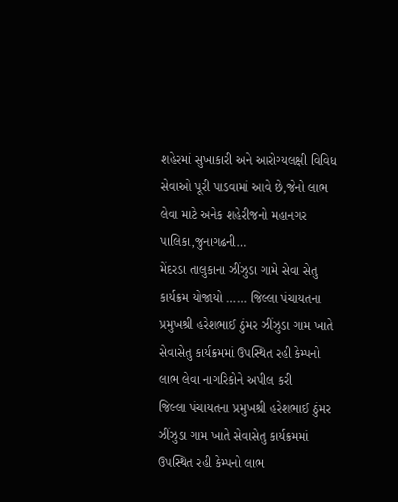શહેરમાં સુખાકારી અને આરોગ્યલક્ષી વિવિધ સેવાઓ પૂરી પાડવામાં આવે છે,જેનો લાભ લેવા માટે અનેક શહેરીજનો મહાનગર પાલિકા,જુનાગઢની…
મેંદરડા તાલુકાના ઝીંઝુડા ગામે સેવા સેતુ કાર્યક્રમ યોજાયો …… જિલ્લા પંચાયતના પ્રમુખશ્રી હરેશભાઈ ઠુંમર ઝીંઝુડા ગામ ખાતે સેવાસેતુ કાર્યક્રમમાં ઉપસ્થિત રહી કેમ્પનો લાભ લેવા નાગરિકોને અપીલ કરી
જિલ્લા પંચાયતના પ્રમુખશ્રી હરેશભાઈ ઠુંમર ઝીંઝુડા ગામ ખાતે સેવાસેતુ કાર્યક્રમમાં ઉપસ્થિત રહી કેમ્પનો લાભ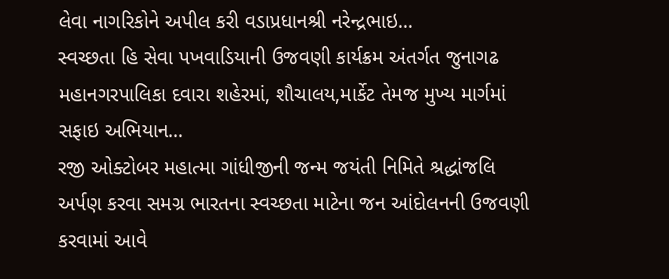લેવા નાગરિકોને અપીલ કરી વડાપ્રધાનશ્રી નરેન્દ્રભાઇ…
સ્વચ્છતા હિ સેવા પખવાડિયાની ઉજવણી કાર્યક્રમ અંતર્ગત જુનાગઢ મહાનગરપાલિકા દવારા શહેરમાં, શૌચાલય,માર્કેટ તેમજ મુખ્ય માર્ગમાં સફાઇ અભિયાન…
રજી ઓક્ટોબર મહાત્મા ગાંધીજીની જન્મ જયંતી નિમિતે શ્રદ્ધાંજલિ અર્પણ કરવા સમગ્ર ભારતના સ્વચ્છતા માટેના જન આંદોલનની ઉજવણી કરવામાં આવે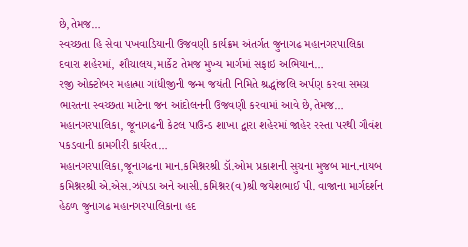છે,તેમજ…
સ્વચ્છતા હિ સેવા પખવાડિયાની ઉજવણી કાર્યક્રમ અંતર્ગત જુનાગઢ મહાનગરપાલિકા દવારા શહેરમાં, શૌચાલય,માર્કેટ તેમજ મુખ્ય માર્ગમાં સફાઇ અભિયાન…
રજી ઓક્ટોબર મહાત્મા ગાંધીજીની જન્મ જયંતી નિમિતે શ્રદ્ધાંજલિ અર્પણ કરવા સમગ્ર ભારતના સ્વચ્છતા માટેના જન આંદોલનની ઉજવણી કરવામાં આવે છે,તેમજ…
મહાનગરપાલિકા, જૂનાગઢની કેટલ પાઉન્ડ શાખા દ્વારા શહેરમાં જાહેર રસ્તા પરથી ગૌવંશ પકડવાની કામગીરી કાર્યરત…
મહાનગરપાલિકા,જૂનાગઢના માન.કમિશ્નરશ્રી ડૉ.ઓમ પ્રકાશની સુચના મુજબ માન.નાયબ કમિશ્નરશ્રી એ.એસ.ઝાંપડા અને આસી.કમિશ્નર(વ)શ્રી જયેશભાઈ પી. વાજાના માર્ગદર્શન હેઠળ જુનાગઢ મહાનગરપાલિકાના હદ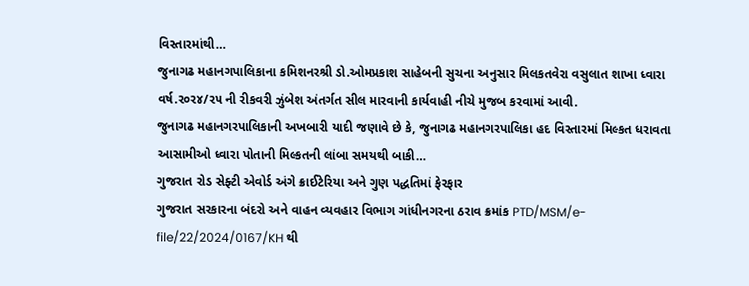વિસ્તારમાંથી…
જુનાગઢ મહાનગપાલિકાના કમિશનરશ્રી ડો.ઓમપ્રકાશ સાહેબની સુચના અનુસાર મિલકતવેરા વસુલાત શાખા ધ્વારા વર્ષ.ર૦ર૪/ર૫ ની રીકવરી ઝુંબેશ અંતર્ગત સીલ મારવાની કાર્યવાહી નીચે મુજબ કરવામાં આવી.
જુનાગઢ મહાનગરપાલિકાની અખબારી યાદી જણાવે છે કે, જુનાગઢ મહાનગરપાલિકા હદ વિસ્તારમાં મિલ્કત ધરાવતા આસામીઓ ધ્વારા પોતાની મિલ્કતની લાંબા સમયથી બાકી…
ગુજરાત રોડ સેફ્ટી એવોર્ડ અંગે ક્રાઈટેરિયા અને ગુણ પદ્ધતિમાં ફેરફાર
ગુજરાત સરકારના બંદરો અને વાહન વ્યવહાર વિભાગ ગાંધીનગરના ઠરાવ ક્રમાંક PTD/MSM/e-file/22/2024/0167/KH થી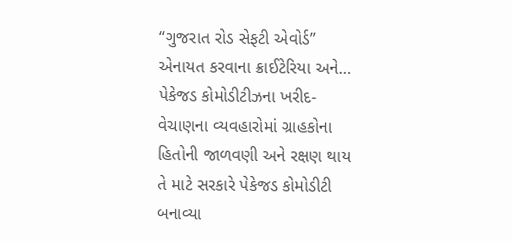“ગુજરાત રોડ સેફટી એવોર્ડ” એનાયત કરવાના ક્રાઈટેરિયા અને…
પેકેજડ કોમોડીટીઝના ખરીદ-વેચાણના વ્યવહારોમાં ગ્રાહકોના હિતોની જાળવણી અને રક્ષણ થાય તે માટે સરકારે પેકેજડ કોમોડીટી બનાવ્યા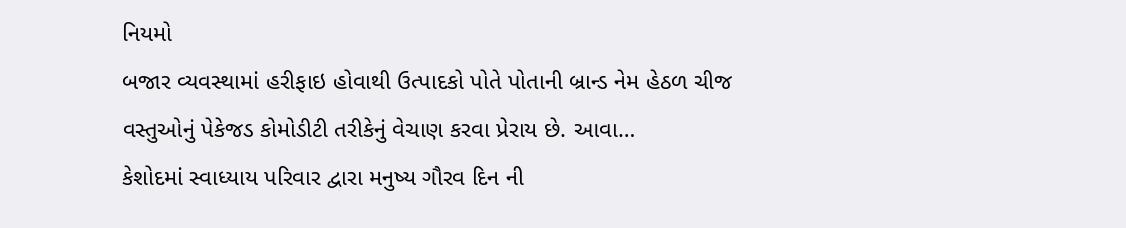નિયમો
બજાર વ્યવસ્થામાં હરીફાઇ હોવાથી ઉત્પાદકો પોતે પોતાની બ્રાન્ડ નેમ હેઠળ ચીજ વસ્તુઓનું પેકેજડ કોમોડીટી તરીકેનું વેચાણ કરવા પ્રેરાય છે. આવા…
કેશોદમાં સ્વાધ્યાય પરિવાર દ્વારા મનુષ્ય ગૌરવ દિન ની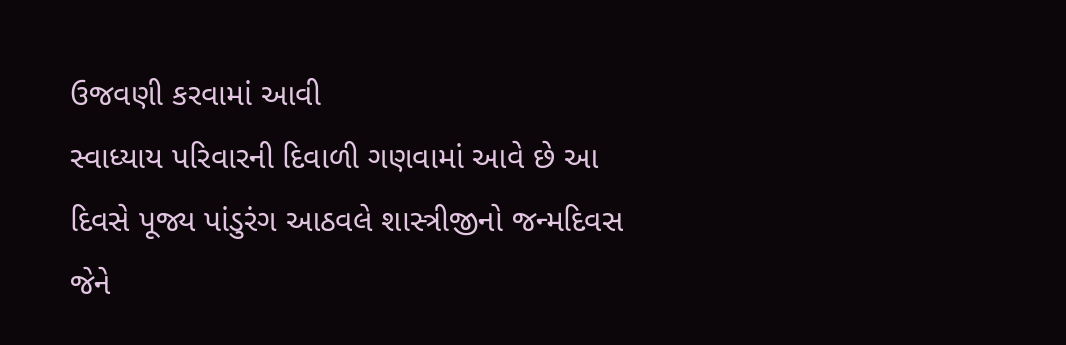ઉજવણી કરવામાં આવી
સ્વાધ્યાય પરિવારની દિવાળી ગણવામાં આવે છે આ દિવસે પૂજ્ય પાંડુરંગ આઠવલે શાસ્ત્રીજીનો જન્મદિવસ જેને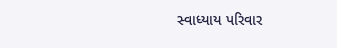સ્વાધ્યાય પરિવાર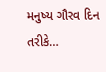મનુષ્ય ગૌરવ દિન તરીકે…